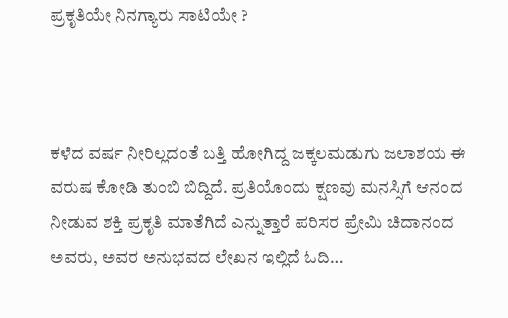ಪ್ರಕೃತಿಯೇ ನಿನಗ್ಯಾರು ಸಾಟಿಯೇ ?



ಕಳೆದ ವರ್ಷ ನೀರಿಲ್ಲದಂತೆ ಬತ್ತಿ ಹೋಗಿದ್ದ ಜಕ್ಕಲಮಡುಗು ಜಲಾಶಯ ಈ ವರುಷ ಕೋಡಿ ತುಂಬಿ ಬಿದ್ದಿದೆ. ಪ್ರತಿಯೊಂದು ಕ್ಷಣವು ಮನಸ್ಸಿಗೆ ಆನಂದ ನೀಡುವ ಶಕ್ತಿ ಪ್ರಕೃತಿ ಮಾತೆಗಿದೆ ಎನ್ನುತ್ತಾರೆ ಪರಿಸರ ಪ್ರೇಮಿ ಚಿದಾನಂದ ಅವರು, ಅವರ ಅನುಭವದ ಲೇಖನ ಇಲ್ಲಿದೆ ಓದಿ…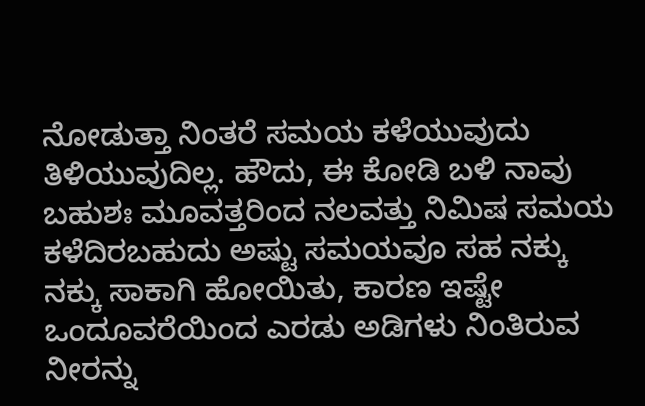ನೋಡುತ್ತಾ ನಿಂತರೆ ಸಮಯ ಕಳೆಯುವುದು ತಿಳಿಯುವುದಿಲ್ಲ. ಹೌದು, ಈ ಕೋಡಿ ಬಳಿ ನಾವು ಬಹುಶಃ ಮೂವತ್ತರಿಂದ ನಲವತ್ತು ನಿಮಿಷ ಸಮಯ ಕಳೆದಿರಬಹುದು ಅಷ್ಟು ಸಮಯವೂ ಸಹ ನಕ್ಕು ನಕ್ಕು ಸಾಕಾಗಿ ಹೋಯಿತು, ಕಾರಣ ಇಷ್ಟೇ ಒಂದೂವರೆಯಿಂದ ಎರಡು ಅಡಿಗಳು ನಿಂತಿರುವ ನೀರನ್ನು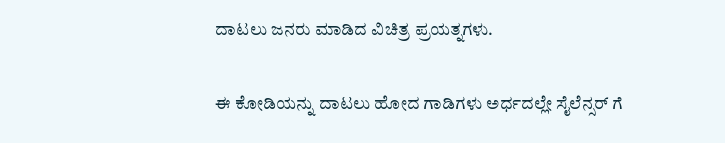ದಾಟಲು ಜನರು ಮಾಡಿದ ವಿಚಿತ್ರ ಪ್ರಯತ್ನಗಳು.

ಈ ಕೋಡಿಯನ್ನು ದಾಟಲು ಹೋದ ಗಾಡಿಗಳು ಅರ್ಧದಲ್ಲೇ ಸೈಲೆನ್ಸರ್ ಗೆ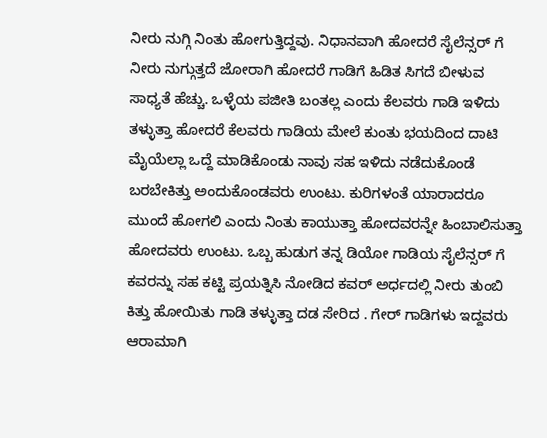ನೀರು ನುಗ್ಗಿ ನಿಂತು ಹೋಗುತ್ತಿದ್ದವು. ನಿಧಾನವಾಗಿ ಹೋದರೆ ಸೈಲೆನ್ಸರ್ ಗೆ ನೀರು ನುಗ್ಗುತ್ತದೆ ಜೋರಾಗಿ ಹೋದರೆ ಗಾಡಿಗೆ ಹಿಡಿತ ಸಿಗದೆ ಬೀಳುವ ಸಾಧ್ಯತೆ ಹೆಚ್ಚು. ಒಳ್ಳೆಯ ಪಜೀತಿ ಬಂತಲ್ಲ ಎಂದು ಕೆಲವರು ಗಾಡಿ ಇಳಿದು ತಳ್ಳುತ್ತಾ ಹೋದರೆ ಕೆಲವರು ಗಾಡಿಯ ಮೇಲೆ ಕುಂತು ಭಯದಿಂದ ದಾಟಿ ಮೈಯೆಲ್ಲಾ ಒದ್ದೆ ಮಾಡಿಕೊಂಡು ನಾವು ಸಹ ಇಳಿದು ನಡೆದುಕೊಂಡೆ ಬರಬೇಕಿತ್ತು ಅಂದುಕೊಂಡವರು ಉಂಟು. ಕುರಿಗಳಂತೆ ಯಾರಾದರೂ ಮುಂದೆ ಹೋಗಲಿ ಎಂದು ನಿಂತು ಕಾಯುತ್ತಾ ಹೋದವರನ್ನೇ ಹಿಂಬಾಲಿಸುತ್ತಾ ಹೋದವರು ಉಂಟು. ಒಬ್ಬ ಹುಡುಗ ತನ್ನ ಡಿಯೋ ಗಾಡಿಯ ಸೈಲೆನ್ಸರ್ ಗೆ ಕವರನ್ನು ಸಹ ಕಟ್ಟಿ ಪ್ರಯತ್ನಿಸಿ ನೋಡಿದ ಕವರ್ ಅರ್ಧದಲ್ಲಿ ನೀರು ತುಂಬಿ ಕಿತ್ತು ಹೋಯಿತು ಗಾಡಿ ತಳ್ಳುತ್ತಾ ದಡ ಸೇರಿದ . ಗೇರ್ ಗಾಡಿಗಳು ಇದ್ದವರು ಆರಾಮಾಗಿ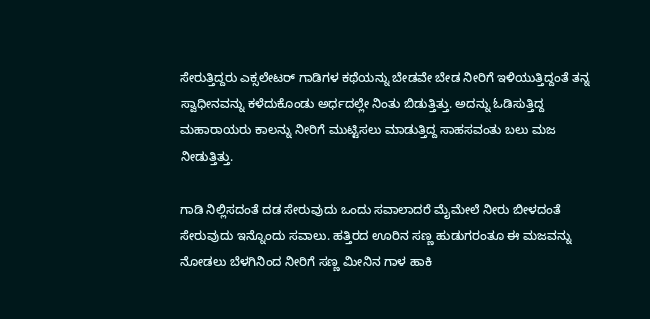ಸೇರುತ್ತಿದ್ದರು ಎಕ್ಸಲೇಟರ್ ಗಾಡಿಗಳ ಕಥೆಯನ್ನು ಬೇಡವೇ ಬೇಡ ನೀರಿಗೆ ಇಳಿಯುತ್ತಿದ್ದಂತೆ ತನ್ನ ಸ್ವಾಧೀನವನ್ನು ಕಳೆದುಕೊಂಡು ಅರ್ಧದಲ್ಲೇ ನಿಂತು ಬಿಡುತ್ತಿತ್ತು. ಅದನ್ನು ಓಡಿಸುತ್ತಿದ್ದ ಮಹಾರಾಯರು ಕಾಲನ್ನು ನೀರಿಗೆ ಮುಟ್ಟಿಸಲು ಮಾಡುತ್ತಿದ್ದ ಸಾಹಸವಂತು ಬಲು ಮಜ ನೀಡುತ್ತಿತ್ತು.

ಗಾಡಿ ನಿಲ್ಲಿಸದಂತೆ ದಡ ಸೇರುವುದು ಒಂದು ಸವಾಲಾದರೆ ಮೈಮೇಲೆ ನೀರು ಬೀಳದಂತೆ ಸೇರುವುದು ಇನ್ನೊಂದು ಸವಾಲು. ಹತ್ತಿರದ ಊರಿನ ಸಣ್ಣ ಹುಡುಗರಂತೂ ಈ ಮಜವನ್ನು ನೋಡಲು ಬೆಳಗಿನಿಂದ ನೀರಿಗೆ ಸಣ್ಣ ಮೀನಿನ ಗಾಳ ಹಾಕಿ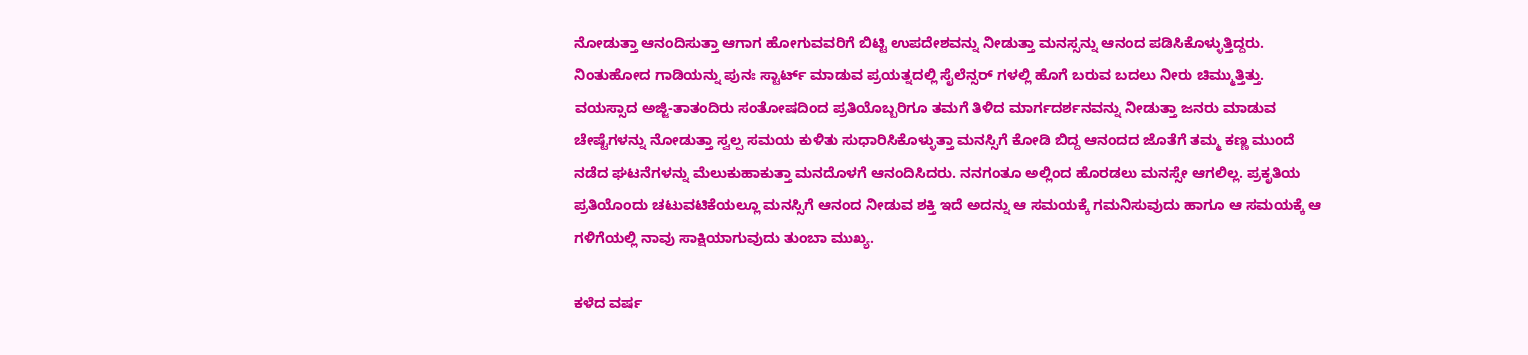ನೋಡುತ್ತಾ ಆನಂದಿಸುತ್ತಾ ಆಗಾಗ ಹೋಗುವವರಿಗೆ ಬಿಟ್ಟಿ ಉಪದೇಶವನ್ನು ನೀಡುತ್ತಾ ಮನಸ್ಸನ್ನು ಆನಂದ ಪಡಿಸಿಕೊಳ್ಳುತ್ತಿದ್ದರು. ನಿಂತುಹೋದ ಗಾಡಿಯನ್ನು ಪುನಃ ಸ್ಟಾರ್ಟ್ ಮಾಡುವ ಪ್ರಯತ್ನದಲ್ಲಿ ಸೈಲೆನ್ಸರ್ ಗಳಲ್ಲಿ ಹೊಗೆ ಬರುವ ಬದಲು ನೀರು ಚಿಮ್ಮುತ್ತಿತ್ತು. ವಯಸ್ಸಾದ ಅಜ್ಜಿ-ತಾತಂದಿರು ಸಂತೋಷದಿಂದ ಪ್ರತಿಯೊಬ್ಬರಿಗೂ ತಮಗೆ ತಿಳಿದ ಮಾರ್ಗದರ್ಶನವನ್ನು ನೀಡುತ್ತಾ ಜನರು ಮಾಡುವ ಚೇಷ್ಟೆಗಳನ್ನು ನೋಡುತ್ತಾ ಸ್ವಲ್ಪ ಸಮಯ ಕುಳಿತು ಸುಧಾರಿಸಿಕೊಳ್ಳುತ್ತಾ ಮನಸ್ಸಿಗೆ ಕೋಡಿ ಬಿದ್ದ ಆನಂದದ ಜೊತೆಗೆ ತಮ್ಮ ಕಣ್ಣ ಮುಂದೆ ನಡೆದ ಘಟನೆಗಳನ್ನು ಮೆಲುಕುಹಾಕುತ್ತಾ ಮನದೊಳಗೆ ಆನಂದಿಸಿದರು. ನನಗಂತೂ ಅಲ್ಲಿಂದ ಹೊರಡಲು ಮನಸ್ಸೇ ಆಗಲಿಲ್ಲ. ಪ್ರಕೃತಿಯ ಪ್ರತಿಯೊಂದು ಚಟುವಟಿಕೆಯಲ್ಲೂ ಮನಸ್ಸಿಗೆ ಆನಂದ ನೀಡುವ ಶಕ್ತಿ ಇದೆ ಅದನ್ನು ಆ ಸಮಯಕ್ಕೆ ಗಮನಿಸುವುದು ಹಾಗೂ ಆ ಸಮಯಕ್ಕೆ ಆ ಗಳಿಗೆಯಲ್ಲಿ ನಾವು ಸಾಕ್ಷಿಯಾಗುವುದು ತುಂಬಾ ಮುಖ್ಯ.

ಕಳೆದ ವರ್ಷ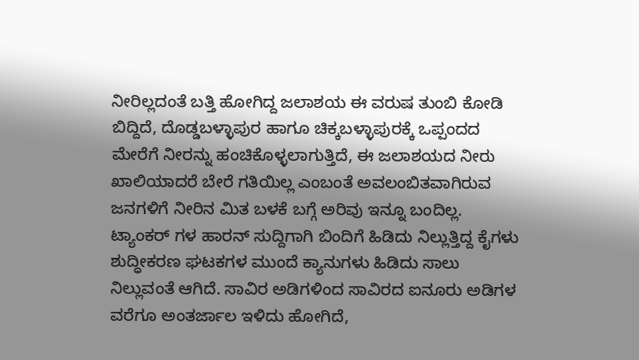ನೀರಿಲ್ಲದಂತೆ ಬತ್ತಿ ಹೋಗಿದ್ದ ಜಲಾಶಯ ಈ ವರುಷ ತುಂಬಿ ಕೋಡಿ ಬಿದ್ದಿದೆ, ದೊಡ್ಡಬಳ್ಳಾಪುರ ಹಾಗೂ ಚಿಕ್ಕಬಳ್ಳಾಪುರಕ್ಕೆ ಒಪ್ಪಂದದ ಮೇರೆಗೆ ನೀರನ್ನು ಹಂಚಿಕೊಳ್ಳಲಾಗುತ್ತಿದೆ, ಈ ಜಲಾಶಯದ ನೀರು ಖಾಲಿಯಾದರೆ ಬೇರೆ ಗತಿಯಿಲ್ಲ ಎಂಬಂತೆ ಅವಲಂಬಿತವಾಗಿರುವ ಜನಗಳಿಗೆ ನೀರಿನ ಮಿತ ಬಳಕೆ ಬಗ್ಗೆ ಅರಿವು ಇನ್ನೂ ಬಂದಿಲ್ಲ. ಟ್ಯಾಂಕರ್ ಗಳ ಹಾರನ್ ಸುದ್ದಿಗಾಗಿ ಬಿಂದಿಗೆ ಹಿಡಿದು ನಿಲ್ಲುತ್ತಿದ್ದ ಕೈಗಳು ಶುದ್ಧೀಕರಣ ಘಟಕಗಳ ಮುಂದೆ ಕ್ಯಾನುಗಳು ಹಿಡಿದು ಸಾಲು ನಿಲ್ಲುವಂತೆ ಆಗಿದೆ. ಸಾವಿರ ಅಡಿಗಳಿಂದ ಸಾವಿರದ ಐನೂರು ಅಡಿಗಳ ವರೆಗೂ ಅಂತರ್ಜಾಲ ಇಳಿದು ಹೋಗಿದೆ,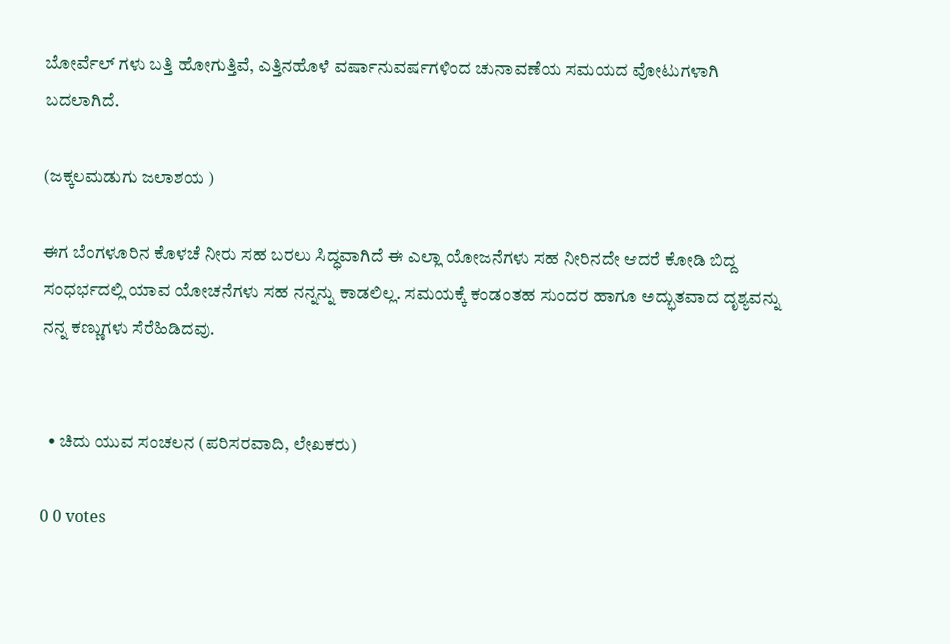ಬೋರ್ವೆಲ್ ಗಳು ಬತ್ತಿ ಹೋಗುತ್ತಿವೆ, ಎತ್ತಿನಹೊಳೆ ವರ್ಷಾನುವರ್ಷಗಳಿಂದ ಚುನಾವಣೆಯ ಸಮಯದ ವೋಟುಗಳಾಗಿ ಬದಲಾಗಿದೆ.

(ಜಕ್ಕಲಮಡುಗು ಜಲಾಶಯ )

ಈಗ ಬೆಂಗಳೂರಿನ ಕೊಳಚೆ ನೀರು ಸಹ ಬರಲು ಸಿದ್ಧವಾಗಿದೆ ಈ ಎಲ್ಲಾ ಯೋಜನೆಗಳು ಸಹ ನೀರಿನದೇ ಆದರೆ ಕೋಡಿ ಬಿದ್ದ ಸಂಧರ್ಭದಲ್ಲಿ ಯಾವ ಯೋಚನೆಗಳು ಸಹ ನನ್ನನ್ನು ಕಾಡಲಿಲ್ಲ. ಸಮಯಕ್ಕೆ ಕಂಡಂತಹ ಸುಂದರ ಹಾಗೂ ಅದ್ಭುತವಾದ ದೃಶ್ಯವನ್ನು ನನ್ನ ಕಣ್ಣುಗಳು ಸೆರೆಹಿಡಿದವು.


  • ಚಿದು ಯುವ ಸಂಚಲನ (ಪರಿಸರವಾದಿ, ಲೇಖಕರು)

0 0 votes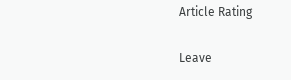Article Rating

Leave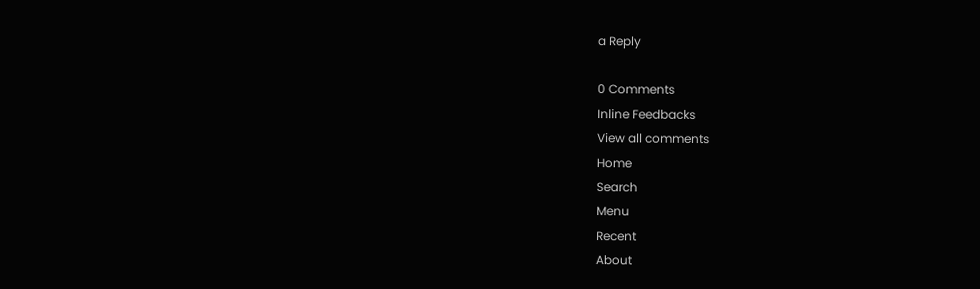a Reply

0 Comments
Inline Feedbacks
View all comments
Home
Search
Menu
Recent
About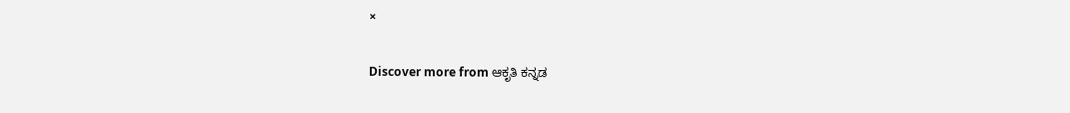×

Discover more from ಆಕೃತಿ ಕನ್ನಡ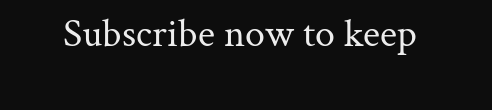Subscribe now to keep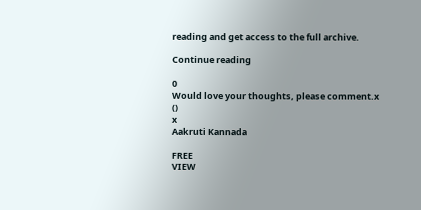reading and get access to the full archive.

Continue reading

0
Would love your thoughts, please comment.x
()
x
Aakruti Kannada

FREE
VIEW